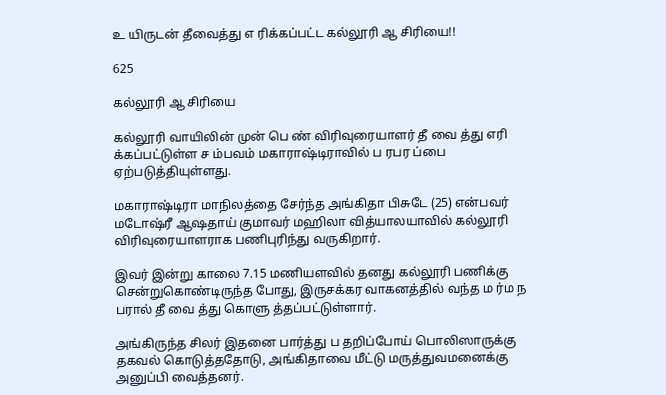உ யிருடன் தீவைத்து எ ரிக்கப்பட்ட கல்லூரி ஆ சிரியை!!

625

கல்லூரி ஆ சிரியை

கல்லூரி வாயிலின் முன் பெ ண் விரிவுரையாளர் தீ வை த்து எரி க்கப்பட்டுள்ள ச ம்பவம் மகாராஷ்டிராவில் ப ரபர ப்பை ஏற்படுத்தியுள்ளது.

மகாராஷ்டிரா மாநிலத்தை சேர்ந்த அங்கிதா பிசுடே (25) என்பவர் மடோஷ்ரீ ஆஷதாய் குமாவர் மஹிலா வித்யாலயாவில் கல்லூரி விரிவுரையாளராக பணிபுரிந்து வருகிறார்.

இவர் இன்று காலை 7.15 மணியளவில் தனது கல்லூரி பணிக்கு சென்றுகொண்டிருந்த போது, இருசக்கர வாகனத்தில் வந்த ம ர்ம ந பரால் தீ வை த்து கொளு த்தப்பட்டுள்ளார்.

அங்கிருந்த சிலர் இதனை பார்த்து ப தறிப்போய் பொலிஸாருக்கு தகவல் கொடுத்ததோடு, அங்கிதாவை மீட்டு மருத்துவமனைக்கு அனுப்பி வைத்தனர்.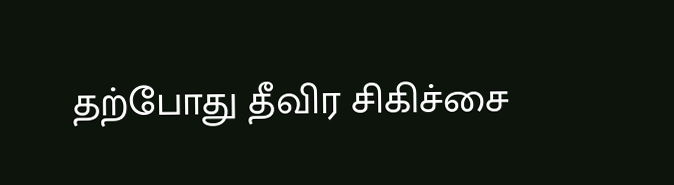தற்போது தீவிர சிகிச்சை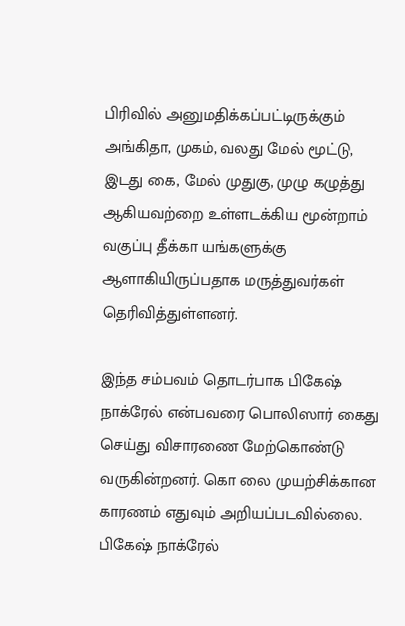பிரிவில் அனுமதிக்கப்பட்டிருக்கும் அங்கிதா, முகம், வலது மேல் மூட்டு, இடது கை, மேல் முதுகு, முழு கழுத்து ஆகியவற்றை உள்ளடக்கிய மூன்றாம் வகுப்பு தீக்கா யங்களுக்கு ஆளாகியிருப்பதாக மருத்துவர்கள் தெரிவித்துள்ளனர்.

இந்த சம்பவம் தொடர்பாக பிகேஷ் நாக்ரேல் என்பவரை பொலிஸார் கைது செய்து விசாரணை மேற்கொண்டு வருகின்றனர். கொ லை முயற்சிக்கான காரணம் எதுவும் அறியப்படவில்லை. பிகேஷ் நாக்ரேல்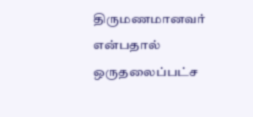திருமணமானவர் என்பதால் ஒருதலைப்பட்ச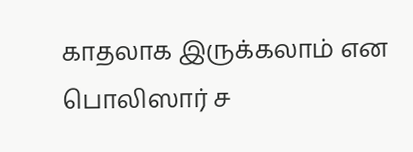காதலாக இருக்கலாம் என பொலிஸார் ச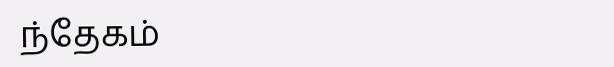ந்தேகம்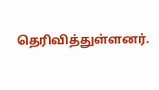தெரிவித்துள்ளனர்.